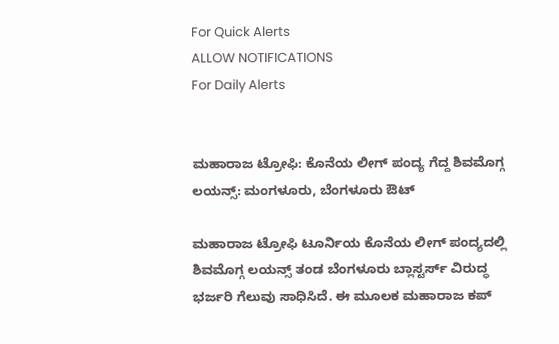For Quick Alerts
ALLOW NOTIFICATIONS
For Daily Alerts


ಮಹಾರಾಜ ಟ್ರೋಫಿ: ಕೊನೆಯ ಲೀಗ್ ಪಂದ್ಯ ಗೆದ್ದ ಶಿವಮೊಗ್ಗ ಲಯನ್ಸ್: ಮಂಗಳೂರು, ಬೆಂಗಳೂರು ಔಟ್

ಮಹಾರಾಜ ಟ್ರೋಫಿ ಟೂರ್ನಿಯ ಕೊನೆಯ ಲೀಗ್ ಪಂದ್ಯದಲ್ಲಿ ಶಿವಮೊಗ್ಗ ಲಯನ್ಸ್ ತಂಡ ಬೆಂಗಳೂರು ಬ್ಲಾಸ್ಟರ್ಸ್ ವಿರುದ್ಧ ಭರ್ಜರಿ ಗೆಲುವು ಸಾಧಿಸಿದೆ. ಈ ಮೂಲಕ ಮಹಾರಾಜ ಕಪ್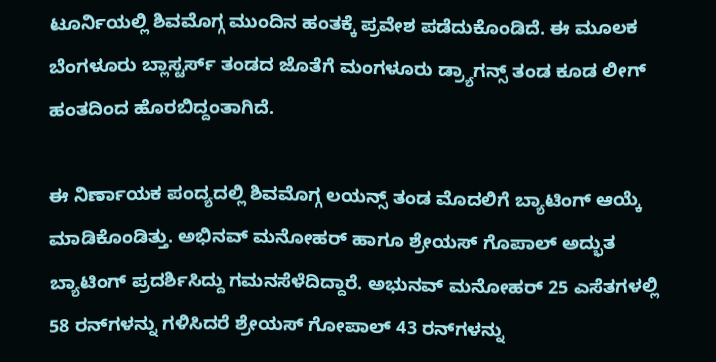ಟೂರ್ನಿಯಲ್ಲಿ ಶಿವಮೊಗ್ಗ ಮುಂದಿನ ಹಂತಕ್ಕೆ ಪ್ರವೇಶ ಪಡೆದುಕೊಂಡಿದೆ. ಈ ಮೂಲಕ ಬೆಂಗಳೂರು ಬ್ಲಾಸ್ಟರ್ಸ್ ತಂಡದ ಜೊತೆಗೆ ಮಂಗಳೂರು ಡ್ರ್ಯಾಗನ್ಸ್ ತಂಡ ಕೂಡ ಲೀಗ್ ಹಂತದಿಂದ ಹೊರಬಿದ್ದಂತಾಗಿದೆ.

ಈ ನಿರ್ಣಾಯಕ ಪಂದ್ಯದಲ್ಲಿ ಶಿವಮೊಗ್ಗ ಲಯನ್ಸ್ ತಂಡ ಮೊದಲಿಗೆ ಬ್ಯಾಟಿಂಗ್ ಆಯ್ಕೆ ಮಾಡಿಕೊಂಡಿತ್ತು. ಅಭಿನವ್ ಮನೋಹರ್ ಹಾಗೂ ಶ್ರೇಯಸ್ ಗೊಪಾಲ್ ಅದ್ಭುತ ಬ್ಯಾಟಿಂಗ್ ಪ್ರದರ್ಶಿಸಿದ್ದು ಗಮನಸೆಳೆದಿದ್ದಾರೆ. ಅಭುನವ್ ಮನೋಹರ್ 25 ಎಸೆತಗಳಲ್ಲಿ 58 ರನ್‌ಗಳನ್ನು ಗಳಿಸಿದರೆ ಶ್ರೇಯಸ್ ಗೋಪಾಲ್ 43 ರನ್‌ಗಳನ್ನು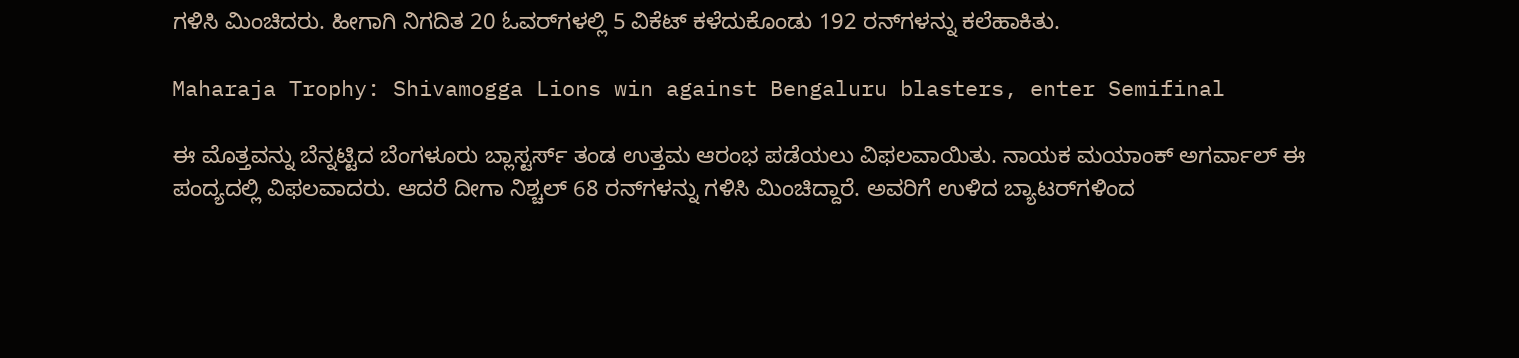ಗಳಿಸಿ ಮಿಂಚಿದರು. ಹೀಗಾಗಿ ನಿಗದಿತ 20 ಓವರ್‌ಗಳಲ್ಲಿ 5 ವಿಕೆಟ್ ಕಳೆದುಕೊಂಡು 192 ರನ್‌ಗಳನ್ನು ಕಲೆಹಾಕಿತು.

Maharaja Trophy: Shivamogga Lions win against Bengaluru blasters, enter Semifinal

ಈ ಮೊತ್ತವನ್ನು ಬೆನ್ನಟ್ಟಿದ ಬೆಂಗಳೂರು ಬ್ಲಾಸ್ಟರ್ಸ್ ತಂಡ ಉತ್ತಮ ಆರಂಭ ಪಡೆಯಲು ವಿಫಲವಾಯಿತು. ನಾಯಕ ಮಯಾಂಕ್ ಅಗರ್ವಾಲ್ ಈ ಪಂದ್ಯದಲ್ಲಿ ವಿಫಲವಾದರು. ಆದರೆ ದೀಗಾ ನಿಶ್ಚಲ್ 68 ರನ್‌ಗಳನ್ನು ಗಳಿಸಿ ಮಿಂಚಿದ್ದಾರೆ. ಅವರಿಗೆ ಉಳಿದ ಬ್ಯಾಟರ್‌ಗಳಿಂದ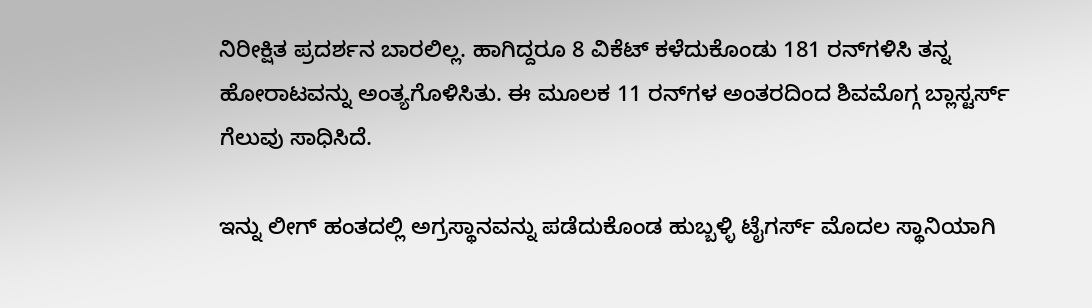ನಿರೀಕ್ಷಿತ ಪ್ರದರ್ಶನ ಬಾರಲಿಲ್ಲ. ಹಾಗಿದ್ದರೂ 8 ವಿಕೆಟ್ ಕಳೆದುಕೊಂಡು 181 ರನ್‌ಗಳಿಸಿ ತನ್ನ ಹೋರಾಟವನ್ನು ಅಂತ್ಯಗೊಳಿಸಿತು. ಈ ಮೂಲಕ 11 ರನ್‌ಗಳ ಅಂತರದಿಂದ ಶಿವಮೊಗ್ಗ ಬ್ಲಾಸ್ಟರ್ಸ್ ಗೆಲುವು ಸಾಧಿಸಿದೆ.

ಇನ್ನು ಲೀಗ್ ಹಂತದಲ್ಲಿ ಅಗ್ರಸ್ಥಾನವನ್ನು ಪಡೆದುಕೊಂಡ ಹುಬ್ಬಳ್ಳಿ ಟೈಗರ್ಸ್ ಮೊದಲ ಸ್ಥಾನಿಯಾಗಿ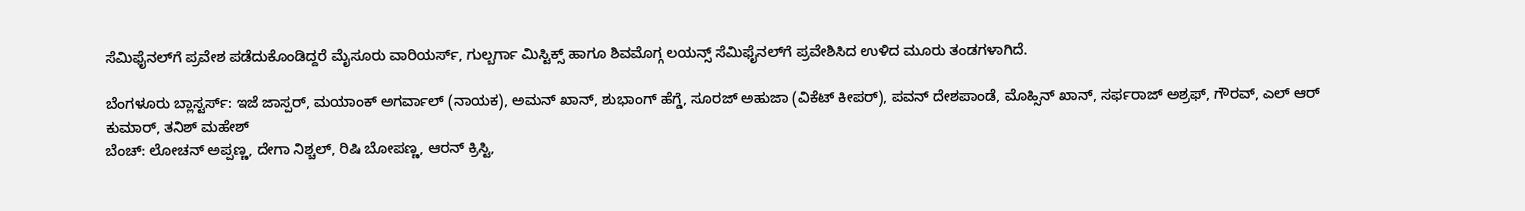ಸೆಮಿಫೈನಲ್‌ಗೆ ಪ್ರವೇಶ ಪಡೆದುಕೊಂಡಿದ್ದರೆ ಮೈಸೂರು ವಾರಿಯರ್ಸ್, ಗುಲ್ಬರ್ಗಾ ಮಿಸ್ಟಿಕ್ಸ್ ಹಾಗೂ ಶಿವಮೊಗ್ಗ ಲಯನ್ಸ್ ಸೆಮಿಫೈನಲ್‌ಗೆ ಪ್ರವೇಶಿಸಿದ ಉಳಿದ ಮೂರು ತಂಡಗಳಾಗಿದೆ.

ಬೆಂಗಳೂರು ಬ್ಲಾಸ್ಟರ್ಸ್: ಇಜೆ ಜಾಸ್ಪರ್, ಮಯಾಂಕ್ ಅಗರ್ವಾಲ್ (ನಾಯಕ), ಅಮನ್ ಖಾನ್, ಶುಭಾಂಗ್ ಹೆಗ್ಡೆ, ಸೂರಜ್ ಅಹುಜಾ (ವಿಕೆಟ್ ಕೀಪರ್), ಪವನ್ ದೇಶಪಾಂಡೆ, ಮೊಹ್ಸಿನ್ ಖಾನ್, ಸರ್ಫರಾಜ್ ಅಶ್ರಫ್, ಗೌರವ್, ಎಲ್ ಆರ್ ಕುಮಾರ್, ತನಿಶ್ ಮಹೇಶ್
ಬೆಂಚ್: ಲೋಚನ್ ಅಪ್ಪಣ್ಣ, ದೇಗಾ ನಿಶ್ಚಲ್, ರಿಷಿ ಬೋಪಣ್ಣ, ಆರನ್ ಕ್ರಿಸ್ಟಿ,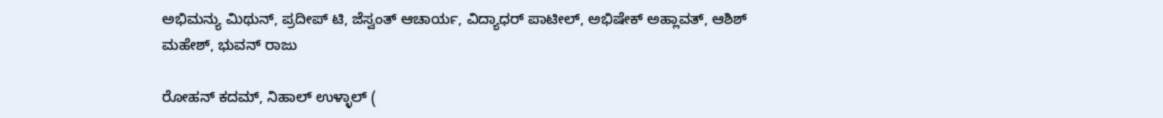ಅಭಿಮನ್ಯು ಮಿಥುನ್, ಪ್ರದೀಪ್ ಟಿ, ಜೆಸ್ವಂತ್ ಆಚಾರ್ಯ, ವಿದ್ಯಾಧರ್ ಪಾಟೀಲ್, ಅಭಿಷೇಕ್ ಅಹ್ಲಾವತ್, ಆಶಿಶ್ ಮಹೇಶ್, ಭುವನ್ ರಾಜು

ರೋಹನ್ ಕದಮ್, ನಿಹಾಲ್ ಉಳ್ಳಾಲ್ (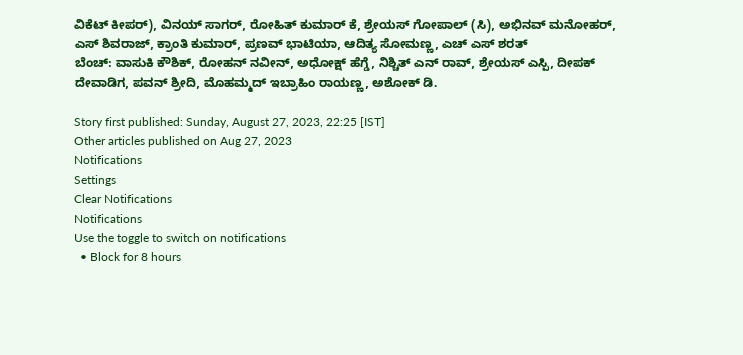ವಿಕೆಟ್ ಕೀಪರ್), ವಿನಯ್ ಸಾಗರ್, ರೋಹಿತ್ ಕುಮಾರ್ ಕೆ, ಶ್ರೇಯಸ್ ಗೋಪಾಲ್ (ಸಿ), ಅಭಿನವ್ ಮನೋಹರ್, ಎಸ್ ಶಿವರಾಜ್, ಕ್ರಾಂತಿ ಕುಮಾರ್, ಪ್ರಣವ್ ಭಾಟಿಯಾ, ಆದಿತ್ಯ ಸೋಮಣ್ಣ, ಎಚ್ ಎಸ್ ಶರತ್
ಬೆಂಚ್: ವಾಸುಕಿ ಕೌಶಿಕ್, ರೋಹನ್ ನವೀನ್, ಅಧೋಕ್ಷ್ ಹೆಗ್ಡೆ, ನಿಶ್ಚಿತ್ ಎನ್ ರಾವ್, ಶ್ರೇಯಸ್ ಎಸ್ಪಿ, ದೀಪಕ್ ದೇವಾಡಿಗ, ಪವನ್ ಶ್ರೀದಿ, ಮೊಹಮ್ಮದ್ ಇಬ್ರಾಹಿಂ ರಾಯಣ್ಣ, ಅಶೋಕ್ ಡಿ.

Story first published: Sunday, August 27, 2023, 22:25 [IST]
Other articles published on Aug 27, 2023
Notifications
Settings
Clear Notifications
Notifications
Use the toggle to switch on notifications
  • Block for 8 hours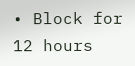• Block for 12 hours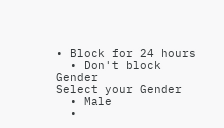• Block for 24 hours
  • Don't block
Gender
Select your Gender
  • Male
  •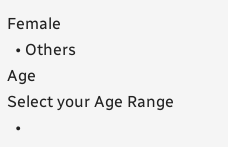Female
  • Others
Age
Select your Age Range
  •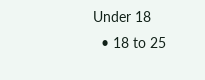Under 18
  • 18 to 25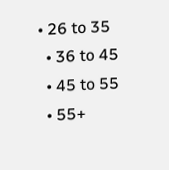• 26 to 35
  • 36 to 45
  • 45 to 55
  • 55+